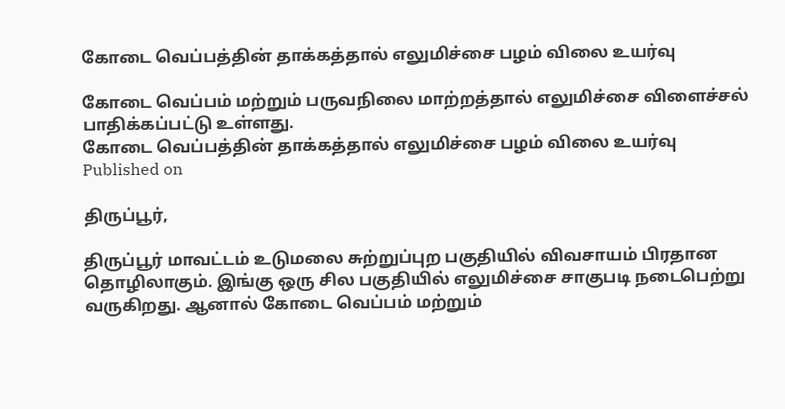கோடை வெப்பத்தின் தாக்கத்தால் எலுமிச்சை பழம் விலை உயர்வு

கோடை வெப்பம் மற்றும் பருவநிலை மாற்றத்தால் எலுமிச்சை விளைச்சல் பாதிக்கப்பட்டு உள்ளது.
கோடை வெப்பத்தின் தாக்கத்தால் எலுமிச்சை பழம் விலை உயர்வு
Published on

திருப்பூர்,

திருப்பூர் மாவட்டம் உடுமலை சுற்றுப்புற பகுதியில் விவசாயம் பிரதான தொழிலாகும். இங்கு ஒரு சில பகுதியில் எலுமிச்சை சாகுபடி நடைபெற்று வருகிறது. ஆனால் கோடை வெப்பம் மற்றும்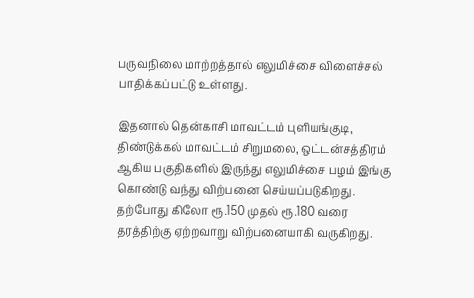பருவநிலை மாற்றத்தால் எலுமிச்சை விளைச்சல் பாதிக்கப்பட்டு உள்ளது.

இதனால் தென்காசி மாவட்டம் புளியங்குடி, திண்டுக்கல் மாவட்டம் சிறுமலை, ஒட்டன்சத்திரம் ஆகிய பகுதிகளில் இருந்து எலுமிச்சை பழம் இங்கு கொண்டு வந்து விற்பனை செய்யப்படுகிறது. தற்போது கிலோ ரூ.150 முதல் ரூ.180 வரை தரத்திற்கு ஏற்றவாறு விற்பனையாகி வருகிறது.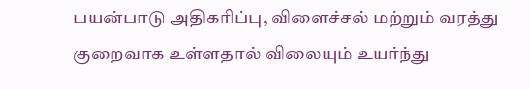பயன்பாடு அதிகரிப்பு, விளைச்சல் மற்றும் வரத்து குறைவாக உள்ளதால் விலையும் உயர்ந்து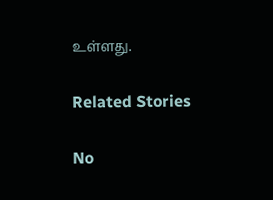உள்ளது.

Related Stories

No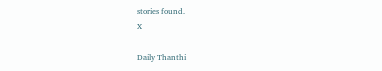stories found.
X

Daily Thanthi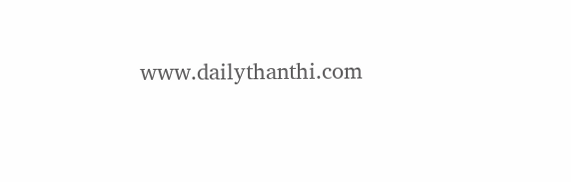www.dailythanthi.com